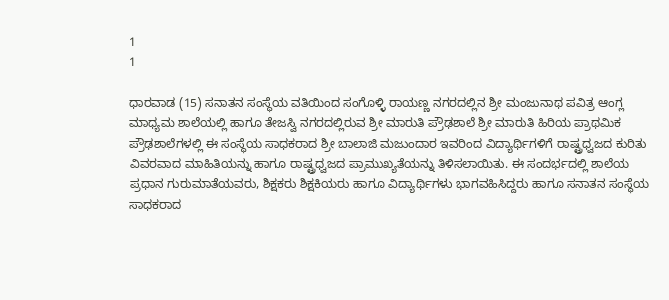1
1

ಧಾರವಾಡ (15) ಸನಾತನ ಸಂಸ್ಥೆಯ ವತಿಯಿಂದ ಸಂಗೊಳ್ಳಿ ರಾಯಣ್ಣ ನಗರದಲ್ಲಿನ ಶ್ರೀ ಮಂಜುನಾಥ ಪವಿತ್ರ ಆಂಗ್ಲ ಮಾಧ್ಯಮ ಶಾಲೆಯಲ್ಲಿ ಹಾಗೂ ತೇಜಸ್ವಿ ನಗರದಲ್ಲಿರುವ ಶ್ರೀ ಮಾರುತಿ ಪ್ರೌಢಶಾಲೆ ಶ್ರೀ ಮಾರುತಿ ಹಿರಿಯ ಪ್ರಾಥಮಿಕ ಪ್ರೌಢಶಾಲೆಗಳಲ್ಲಿ ಈ ಸಂಸ್ಥೆಯ ಸಾಧಕರಾದ ಶ್ರೀ ಬಾಲಾಜಿ ಮಜುಂದಾರ ಇವರಿಂದ ವಿದ್ಯಾರ್ಥಿಗಳಿಗೆ ರಾಷ್ಟ್ರಧ್ವಜದ ಕುರಿತು ವಿವರವಾದ ಮಾಹಿತಿಯನ್ನು ಹಾಗೂ ರಾಷ್ಟ್ರಧ್ವಜದ ಪ್ರಾಮುಖ್ಯತೆಯನ್ನು ತಿಳಿಸಲಾಯಿತು. ಈ ಸಂದರ್ಭದಲ್ಲಿ ಶಾಲೆಯ ಪ್ರಧಾನ ಗುರುಮಾತೆಯವರು, ಶಿಕ್ಷಕರು ಶಿಕ್ಷಕಿಯರು ಹಾಗೂ ವಿದ್ಯಾರ್ಥಿಗಳು ಭಾಗವಹಿಸಿದ್ದರು ಹಾಗೂ ಸನಾತನ ಸಂಸ್ಥೆಯ ಸಾಧಕರಾದ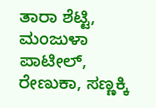ತಾರಾ ಶೆಟ್ಟಿ, ಮಂಜುಳಾ ಪಾಟೀಲ್, ರೇಣುಕಾ, ಸಣ್ಣಕ್ಕಿ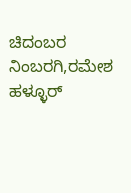ಚಿದಂಬರ ನಿಂಬರಗಿ,ರಮೇಶ ಹಳ್ಳೂರ್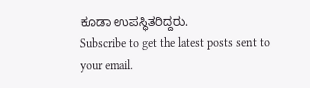ಕೂಡಾ ಉಪಸ್ಥಿತರಿದ್ದರು.
Subscribe to get the latest posts sent to your email.